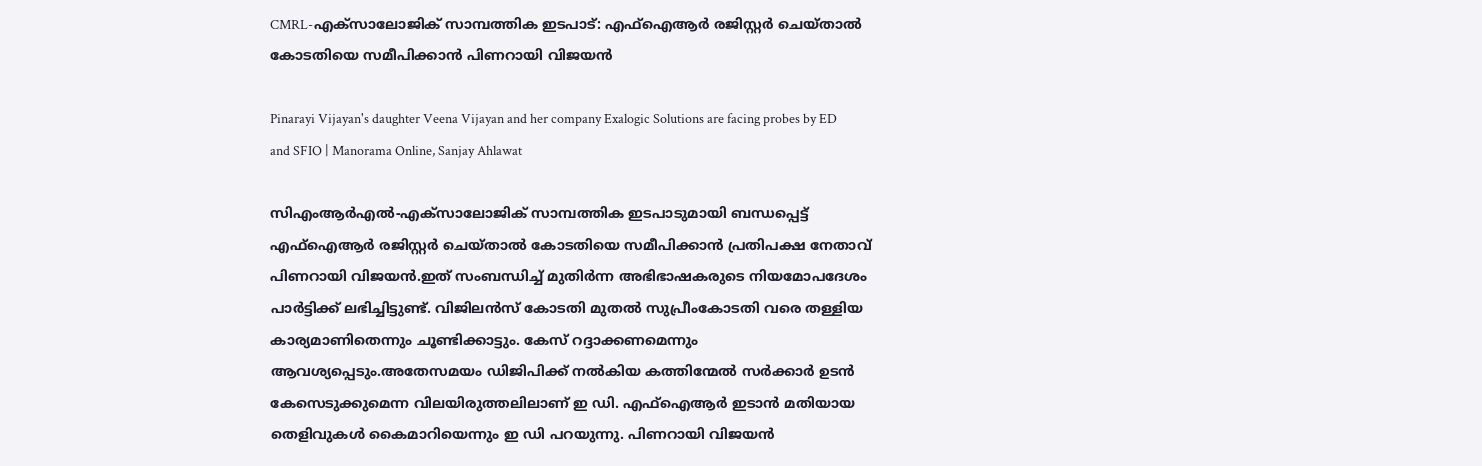CMRL-എക്‌സാലോജിക് സാമ്പത്തിക ഇടപാട്: എഫ്‌ഐആര്‍ രജിസ്റ്റര്‍ ചെയ്താല്‍ കോടതിയെ സമീപിക്കാന്‍ പിണറായി വിജയന്‍

Pinarayi Vijayan's daughter Veena Vijayan and her company Exalogic Solutions are facing probes by ED and SFIO | Manorama Online, Sanjay Ahlawat

സിഎംആര്‍എല്‍-എക്‌സാലോജിക് സാമ്പത്തിക ഇടപാടുമായി ബന്ധപ്പെട്ട് എഫ്‌ഐആര്‍ രജിസ്റ്റര്‍ ചെയ്താല്‍ കോടതിയെ സമീപിക്കാന്‍ പ്രതിപക്ഷ നേതാവ് പിണറായി വിജയന്‍.ഇത് സംബന്ധിച്ച്‌ മുതിര്‍ന്ന അഭിഭാഷകരുടെ നിയമോപദേശം പാര്‍ട്ടിക്ക് ലഭിച്ചിട്ടുണ്ട്. വിജിലന്‍സ് കോടതി മുതല്‍ സുപ്രീംകോടതി വരെ തള്ളിയ കാര്യമാണിതെന്നും ചൂണ്ടിക്കാട്ടും. കേസ് റദ്ദാക്കണമെന്നും ആവശ്യപ്പെടും.അതേസമയം ഡിജിപിക്ക് നല്‍കിയ കത്തിന്മേല്‍ സര്‍ക്കാര്‍ ഉടന്‍ കേസെടുക്കുമെന്ന വിലയിരുത്തലിലാണ് ഇ ഡി. എഫ്‌ഐആര്‍ ഇടാന്‍ മതിയായ തെളിവുകള്‍ കൈമാറിയെന്നും ഇ ഡി പറയുന്നു. പിണറായി വിജയന്‍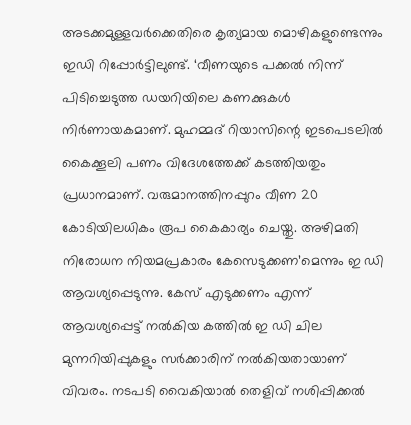അടക്കമുള്ളവര്‍ക്കെതിരെ കൃത്യമായ മൊഴികളുണ്ടെന്നും ഇഡി റിപ്പോർട്ടിലുണ്ട്. ‘വീണയുടെ പക്കല്‍ നിന്ന് പിടിച്ചെടുത്ത ഡയറിയിലെ കണക്കുകള്‍ നിര്‍ണായകമാണ്. മുഹമ്മദ് റിയാസിന്റെ ഇടപെടലില്‍ കൈക്കൂലി പണം വിദേശത്തേക്ക് കടത്തിയതും പ്രധാനമാണ്. വരുമാനത്തിനപ്പുറം വീണ 20 കോടിയിലധികം രൂപ കൈകാര്യം ചെയ്തു. അഴിമതി നിരോധന നിയമപ്രകാരം കേസെടുക്കണ’മെന്നും ഇ ഡി ആവശ്യപ്പെടുന്നു. കേസ് എടുക്കണം എന്ന് ആവശ്യപ്പെട്ട് നല്‍കിയ കത്തില്‍ ഇ ഡി ചില മുന്നറിയിപ്പുകളും സര്‍ക്കാരിന് നല്‍കിയതായാണ് വിവരം. നടപടി വൈകിയാല്‍ തെളിവ് നശിപ്പിക്കല്‍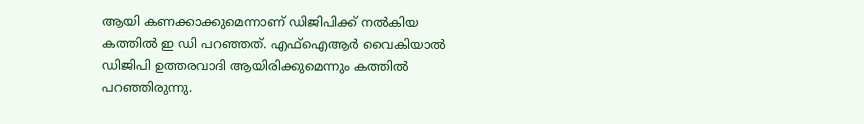ആയി കണക്കാക്കുമെന്നാണ് ഡിജിപിക്ക് നല്‍കിയ കത്തില്‍ ഇ ഡി പറഞ്ഞത്. എഫ്‌ഐആര്‍ വൈകിയാല്‍ ഡിജിപി ഉത്തരവാദി ആയിരിക്കുമെന്നും കത്തില്‍ പറഞ്ഞിരുന്നു.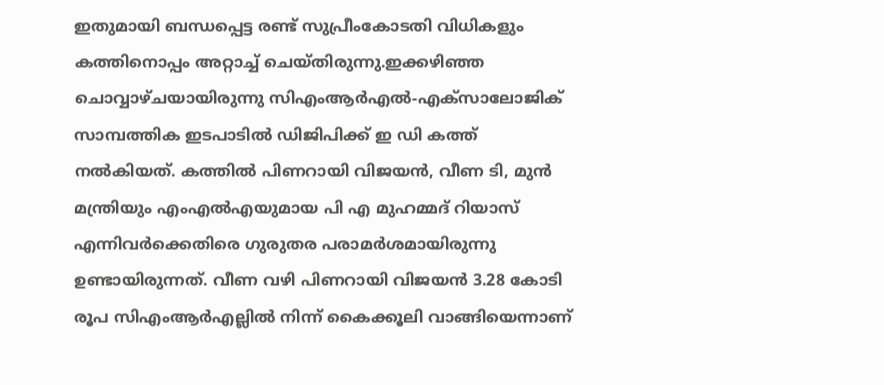ഇതുമായി ബന്ധപ്പെട്ട രണ്ട് സുപ്രീംകോടതി വിധികളും കത്തിനൊപ്പം അറ്റാച്ച്‌ ചെയ്തിരുന്നു.ഇക്കഴിഞ്ഞ ചൊവ്വാഴ്ചയായിരുന്നു സിഎംആര്‍എല്‍-എക്‌സാലോജിക് സാമ്പത്തിക ഇടപാടില്‍ ഡിജിപിക്ക് ഇ ഡി കത്ത് നല്‍കിയത്. കത്തില്‍ പിണറായി വിജയന്‍, വീണ ടി, മുന്‍ മന്ത്രിയും എംഎല്‍എയുമായ പി എ മുഹമ്മദ് റിയാസ് എന്നിവര്‍ക്കെതിരെ ഗുരുതര പരാമര്‍ശമായിരുന്നു ഉണ്ടായിരുന്നത്. വീണ വഴി പിണറായി വിജയന്‍ 3.28 കോടി രൂപ സിഎംആര്‍എല്ലില്‍ നിന്ന് കൈക്കൂലി വാങ്ങിയെന്നാണ്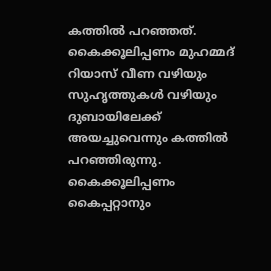കത്തില്‍ പറഞ്ഞത്. കൈക്കൂലിപ്പണം മുഹമ്മദ് റിയാസ് വീണ വഴിയും സുഹൃത്തുകള്‍ വഴിയും ദുബായിലേക്ക് അയച്ചുവെന്നും കത്തില്‍ പറഞ്ഞിരുന്നു. കൈക്കൂലിപ്പണം കൈപ്പറ്റാനും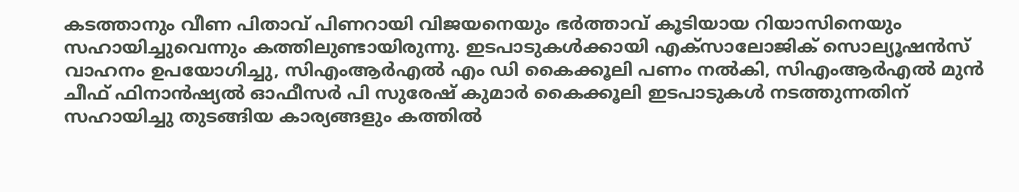കടത്താനും വീണ പിതാവ് പിണറായി വിജയനെയും ഭര്‍ത്താവ് കൂടിയായ റിയാസിനെയും സഹായിച്ചുവെന്നും കത്തിലുണ്ടായിരുന്നു. ഇടപാടുകള്‍ക്കായി എക്സാലോജിക് സൊല്യൂഷന്‍സ് വാഹനം ഉപയോഗിച്ചു, സിഎംആര്‍എല്‍ എം ഡി കൈക്കൂലി പണം നല്‍കി, സിഎംആര്‍എല്‍ മുന്‍ ചീഫ് ഫിനാന്‍ഷ്യല്‍ ഓഫീസര്‍ പി സുരേഷ് കുമാര്‍ കൈക്കൂലി ഇടപാടുകള്‍ നടത്തുന്നതിന് സഹായിച്ചു തുടങ്ങിയ കാര്യങ്ങളും കത്തില്‍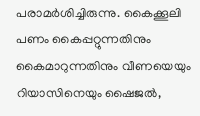പരാമര്‍ശിച്ചിരുന്നു. കൈക്കൂലി പണം കൈപ്പറ്റുന്നതിനും കൈമാറുന്നതിനും വീണയെയും റിയാസിനെയും ഷൈജല്‍,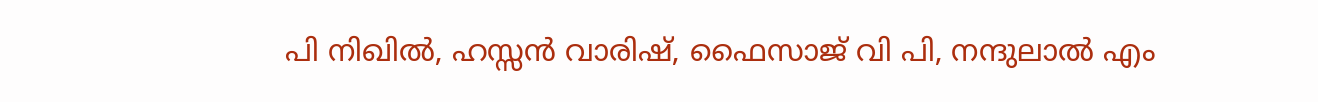പി നിഖില്‍, ഹസ്സന്‍ വാരിഷ്, ഫൈസാജ് വി പി, നന്ദുലാല്‍ എം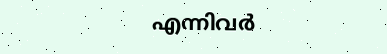എന്നിവര്‍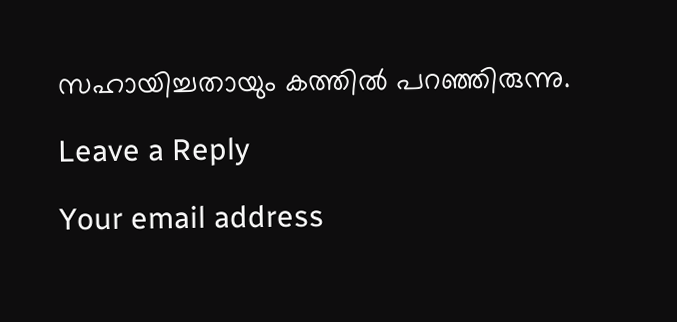സഹായിച്ചതായും കത്തില്‍ പറഞ്ഞിരുന്നു.

Leave a Reply

Your email address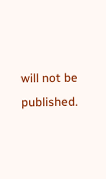will not be published.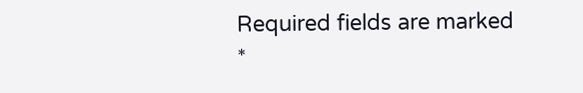Required fields are marked *